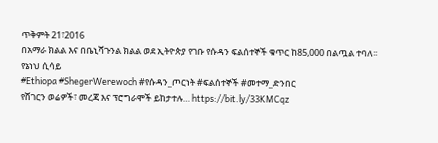ጥቅምት 21፣2016
በአማራ ክልል እና በቤኒሻጉንል ክልል ወደ ኢትዮጵያ የገቡ የሱዳን ፍልሰተኞች ቁጥር ከ85,000 በልጧል ተባለ፡፡
የኔነህ ሲሳይ
#Ethiopa #ShegerWerewoch #የሱዳን_ጦርነት #ፍልሰተኞች #መተማ_ድንበር
የሸገርን ወሬዎች፣ መረጃ እና ፕሮግራሞች ይከታተሉ… https://bit.ly/33KMCqz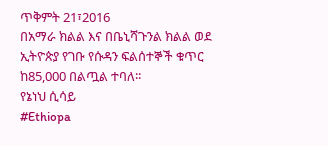ጥቅምት 21፣2016
በአማራ ክልል እና በቤኒሻጉንል ክልል ወደ ኢትዮጵያ የገቡ የሱዳን ፍልሰተኞች ቁጥር ከ85,000 በልጧል ተባለ፡፡
የኔነህ ሲሳይ
#Ethiopa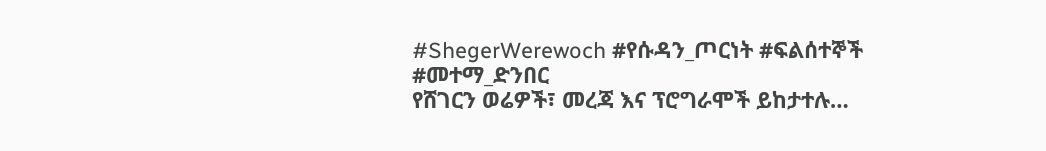#ShegerWerewoch #የሱዳን_ጦርነት #ፍልሰተኞች #መተማ_ድንበር
የሸገርን ወሬዎች፣ መረጃ እና ፕሮግራሞች ይከታተሉ…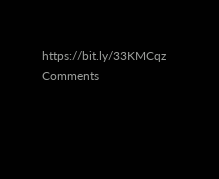https://bit.ly/33KMCqz
Comments